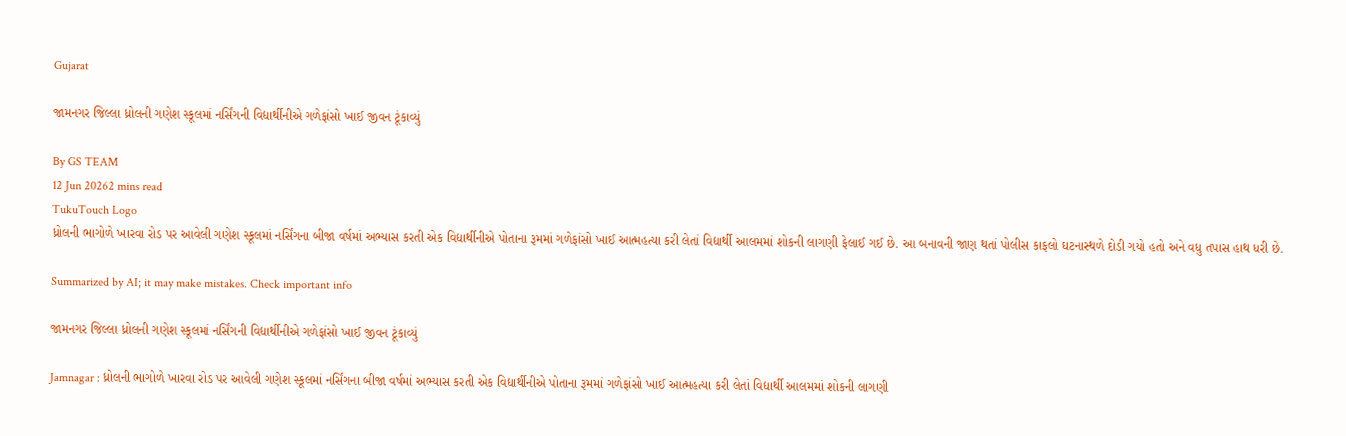Gujarat

જામનગર જિલ્લા ધ્રોલની ગણેશ સ્કૂલમાં નર્સિંગની વિદ્યાર્થીનીએ ગળેફાંસો ખાઈ જીવન ટૂંકાવ્યું

By GS TEAM
12 Jun 20262 mins read
TukuTouch Logo
ધ્રોલની ભાગોળે ખારવા રોડ પર આવેલી ગણેશ સ્કૂલમાં નર્સિંગના બીજા વર્ષમાં અભ્યાસ કરતી એક વિદ્યાર્થીનીએ પોતાના રૂમમાં ગળેફાંસો ખાઈ આત્મહત્યા કરી લેતાં વિદ્યાર્થી આલમમાં શોકની લાગણી ફેલાઈ ગઈ છે. આ બનાવની જાણ થતાં પોલીસ કાફલો ઘટનાસ્થળે દોડી ગયો હતો અને વધુ તપાસ હાથ ધરી છે.

Summarized by AI; it may make mistakes. Check important info

જામનગર જિલ્લા ધ્રોલની ગણેશ સ્કૂલમાં નર્સિંગની વિદ્યાર્થીનીએ ગળેફાંસો ખાઈ જીવન ટૂંકાવ્યું

Jamnagar : ધ્રોલની ભાગોળે ખારવા રોડ પર આવેલી ગણેશ સ્કૂલમાં નર્સિંગના બીજા વર્ષમાં અભ્યાસ કરતી એક વિદ્યાર્થીનીએ પોતાના રૂમમાં ગળેફાંસો ખાઈ આત્મહત્યા કરી લેતાં વિદ્યાર્થી આલમમાં શોકની લાગણી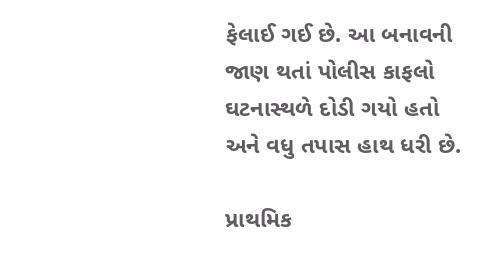ફેલાઈ ગઈ છે. આ બનાવની જાણ થતાં પોલીસ કાફલો ઘટનાસ્થળે દોડી ગયો હતો અને વધુ તપાસ હાથ ધરી છે.

પ્રાથમિક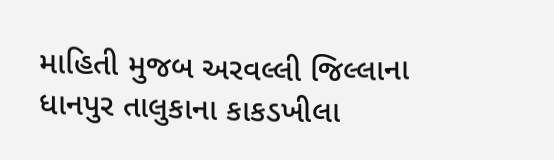માહિતી મુજબ અરવલ્લી જિલ્લાના ધાનપુર તાલુકાના કાકડખીલા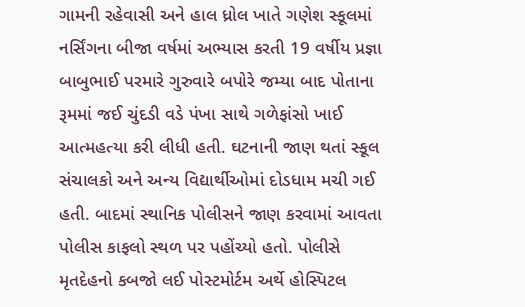ગામની રહેવાસી અને હાલ ધ્રોલ ખાતે ગણેશ સ્કૂલમાં નર્સિંગના બીજા વર્ષમાં અભ્યાસ કરતી 19 વર્ષીય પ્રજ્ઞા બાબુભાઈ પરમારે ગુરુવારે બપોરે જમ્યા બાદ પોતાના રૂમમાં જઈ ચુંદડી વડે પંખા સાથે ગળેફાંસો ખાઈ આત્મહત્યા કરી લીધી હતી. ઘટનાની જાણ થતાં સ્કૂલ સંચાલકો અને અન્ય વિદ્યાર્થીઓમાં દોડધામ મચી ગઈ હતી. બાદમાં સ્થાનિક પોલીસને જાણ કરવામાં આવતા પોલીસ કાફલો સ્થળ પર પહોંચ્યો હતો. પોલીસે મૃતદેહનો કબજો લઈ પોસ્ટમોર્ટમ અર્થે હોસ્પિટલ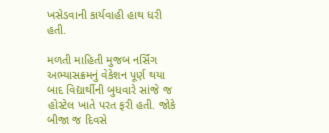ખસેડવાની કાર્યવાહી હાથ ધરી હતી.

મળતી માહિતી મુજબ નર્સિંગ અભ્યાસક્રમનું વેકેશન પૂર્ણ થયા બાદ વિદ્યાર્થીની બુધવારે સાંજે જ હોસ્ટેલ ખાતે પરત ફરી હતી. જોકે બીજા જ દિવસે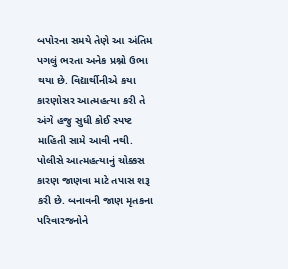બપોરના સમયે તેણે આ અંતિમ પગલું ભરતા અનેક પ્રશ્નો ઉભા થયા છે. વિદ્યાર્થીનીએ કયા કારણોસર આત્મહત્યા કરી તે અંગે હજુ સુધી કોઈ સ્પષ્ટ માહિતી સામે આવી નથી. પોલીસે આત્મહત્યાનું ચોક્કસ કારણ જાણવા માટે તપાસ શરૂ કરી છે. બનાવની જાણ મૃતકના પરિવારજનોને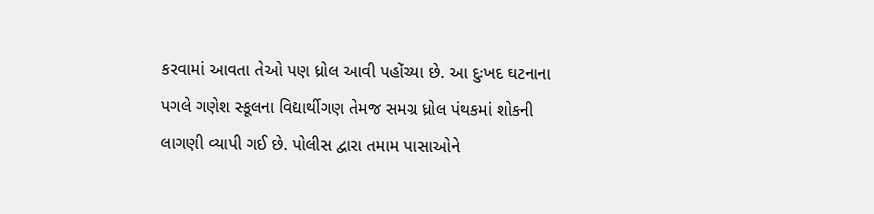કરવામાં આવતા તેઓ પણ ધ્રોલ આવી પહોંચ્યા છે. આ દુઃખદ ઘટનાના પગલે ગણેશ સ્કૂલના વિદ્યાર્થીગણ તેમજ સમગ્ર ધ્રોલ પંથકમાં શોકની લાગણી વ્યાપી ગઈ છે. પોલીસ દ્વારા તમામ પાસાઓને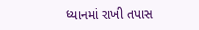ધ્યાનમાં રાખી તપાસ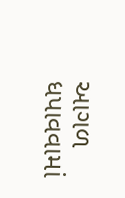આગળ ધપાવવામાં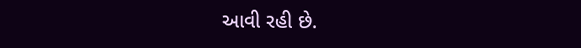આવી રહી છે.